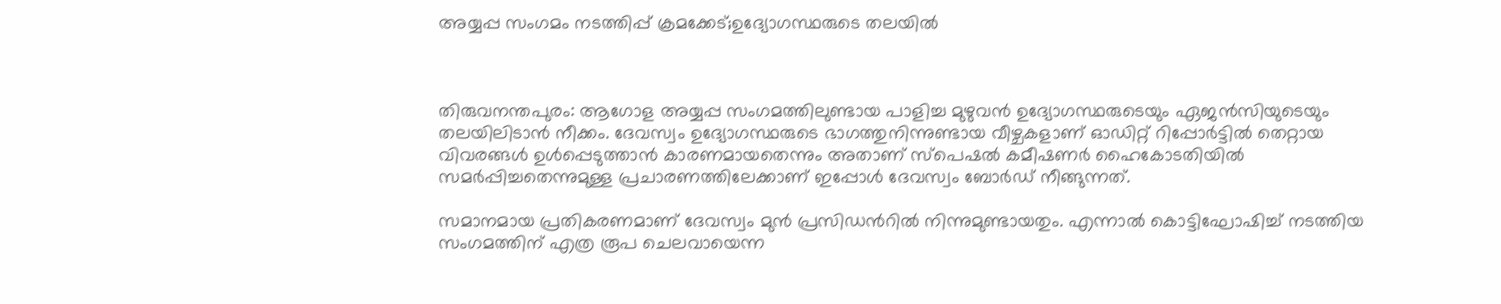അയ്യപ്പ സംഗമം നടത്തിപ്പ് ക്രമക്കേട്;ഉദ്യോഗസ്ഥരുടെ തലയിൽ



തിരുവനന്തപുരം: ആഗോള അയ്യപ്പ സംഗമത്തിലുണ്ടായ പാളിച്ച മുഴുവൻ ഉദ്യോഗസ്ഥരുടെയും ഏജൻസിയുടെയും തലയിലിടാൻ നീക്കം. ദേവസ്വം ഉദ്യോഗസ്ഥരുടെ ഭാഗത്തുനിന്നുണ്ടായ വീഴ്ചകളാണ് ഓഡിറ്റ് റിപ്പോർട്ടിൽ തെറ്റായ വിവരങ്ങൾ ഉൾപ്പെടുത്താൻ കാരണമായതെന്നും അതാണ് സ്പെഷൽ കമീഷണർ ഹൈകോടതിയിൽ സമർപ്പിച്ചതെന്നുമുള്ള പ്രചാരണത്തിലേക്കാണ് ഇപ്പോൾ ദേവസ്വം ബോർഡ് നീങ്ങുന്നത്.

സമാനമായ പ്രതികരണമാണ് ദേവസ്വം മുൻ പ്രസിഡന്‍റിൽ നിന്നുമുണ്ടായതും. എന്നാൽ കൊട്ടിഘോഷിച്ച് നടത്തിയ സംഗമത്തിന് എത്ര രൂപ ചെലവായെന്ന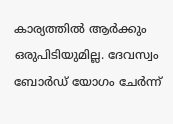കാര്യത്തിൽ ആർക്കും ഒരുപിടിയുമില്ല. ദേവസ്വം ബോർഡ് യോഗം ചേർന്ന്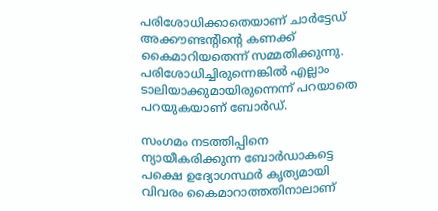പരിശോധിക്കാതെയാണ് ചാർട്ടേഡ് അക്കൗണ്ടന്‍റിന്‍റെ കണക്ക് കൈമാറിയതെന്ന് സമ്മതിക്കുന്നു. പരിശോധിച്ചിരുന്നെങ്കിൽ എല്ലാം ടാലിയാക്കുമായിരുന്നെന്ന് പറയാതെ പറയുകയാണ് ബോർഡ്.

സംഗമം നടത്തിപ്പിനെ ന്യായീകരിക്കുന്ന ബോർഡാകട്ടെ പക്ഷെ ഉദ്യോഗസ്ഥർ കൃത്യമായി വിവരം കൈമാറാത്തതിനാലാണ്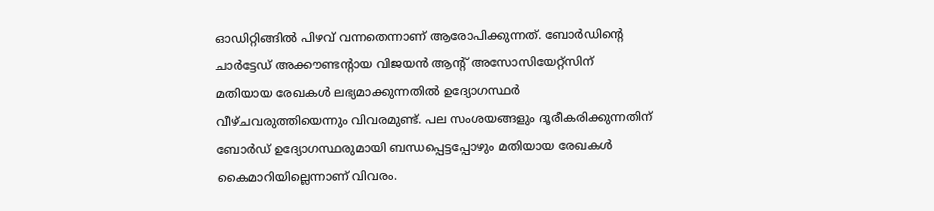ഓഡിറ്റിങ്ങിൽ പിഴവ് വന്നതെന്നാണ് ആരോപിക്കുന്നത്. ബോർഡിന്‍റെ ചാർട്ടേഡ് അക്കൗണ്ടന്‍റായ വിജയൻ ആന്‍റ് അസോസിയേറ്റ്സിന് മതിയായ രേഖകൾ ലഭ്യമാക്കുന്നതിൽ ഉദ്യോഗസ്ഥർ വീഴ്ചവരുത്തിയെന്നും വിവരമുണ്ട്. പല സംശയങ്ങളും ദൂരീകരിക്കുന്നതിന് ബോർഡ് ഉദ്യോഗസ്ഥരുമായി ബന്ധപ്പെട്ടപ്പോഴും മതിയായ രേഖകൾ കൈമാറിയില്ലെന്നാണ് വിവരം.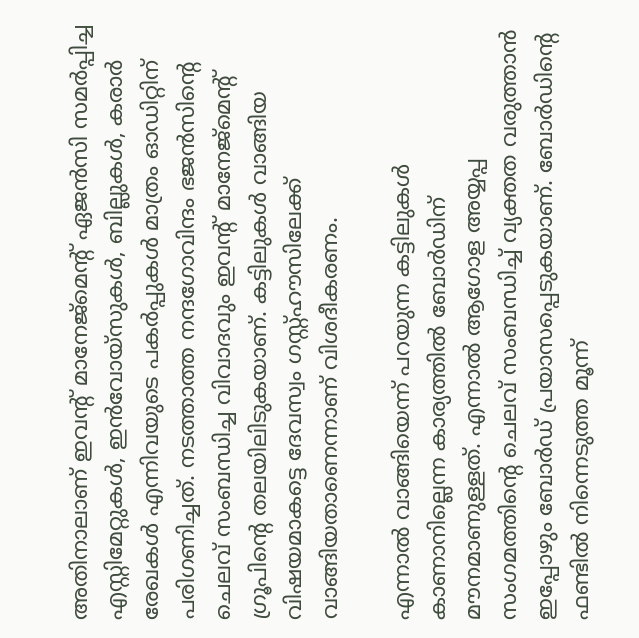അതിനാലാണ് ഇവന്‍റ് മാനേജ്മെന്‍റ് ഏജൻസി സമർപ്പിച്ച എസ്റ്റിമേറ്റുകൾ, ഇൻവോയ്സുകൾ, ബില്ലുകൾ, കരാർ രേഖകൾ എന്നിവയുടെ പകർപ്പുകൾ മാത്രം ഓഡിറ്റിന് പരിഗണിച്ചത്. നടത്താത്ത നന്ദഗോവിന്ദം ഭജൻസിന്‍റെ ചെലവ് സംബന്ധിച്ച വിവാദവും ഇവന്‍റ് മാനേജ്മെന്‍റ് ഗ്രൂപിന്‍റെ തലയിലിടുകയാണ്. കട്ടിലുകൾ വാങ്ങിയ വിഷയമാകട്ടെ ദേവസ്വം ഗസ്റ്റ്ഹൗസിലേക്ക് വാങ്ങിയതാണെന്നാണ് വിശദീകരണം.

എന്നാൽ വാങ്ങിയെന്ന് പറയുന്ന കട്ടിലുകൾ കാണാനില്ലെന്ന കാര്യത്തിൽ ബോർഡിന് മൗനമാണുള്ളത്. എന്നാൽ ആഗോള അയ്യപ്പ സംഗമത്തിന്‍റെ ചെലവ് സംബന്ധിച്ച് വ്യക്തത വരുത്താൻ ഇപ്പോഴും ബോർഡ് പ്രയാസപ്പെടുകയാണ്. ബോർഡിന്‍റെ ഫണ്ടിൽ നിന്നെടുത്ത മൂന്ന്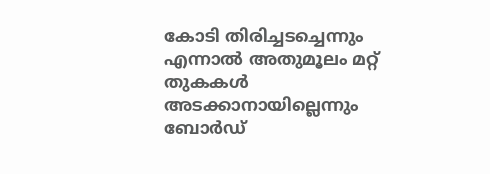കോടി തിരിച്ചടച്ചെന്നും എന്നാൽ അതുമൂലം മറ്റ് തുകകൾ അടക്കാനായില്ലെന്നും ബോർഡ്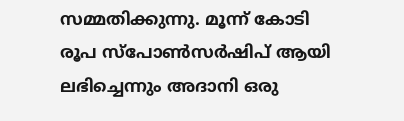സമ്മതിക്കുന്നു. മൂന്ന് കോടി രൂപ സ്പോൺസർഷിപ് ആയി ലഭിച്ചെന്നും അദാനി ഒരു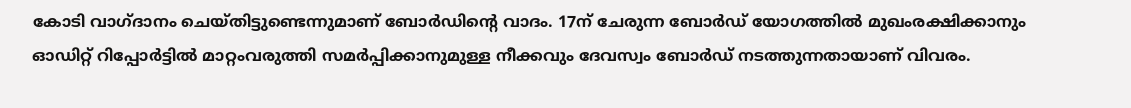കോടി വാഗ്ദാനം ചെയ്തിട്ടുണ്ടെന്നുമാണ് ബോർഡിന്‍റെ വാദം. 17ന് ചേരുന്ന ബോർഡ് യോഗത്തിൽ മുഖംരക്ഷിക്കാനും ഓഡിറ്റ് റിപ്പോർട്ടിൽ മാറ്റംവരുത്തി സമർപ്പിക്കാനുമുള്ള നീക്കവും ദേവസ്വം ബോർഡ് നടത്തുന്നതായാണ് വിവരം.